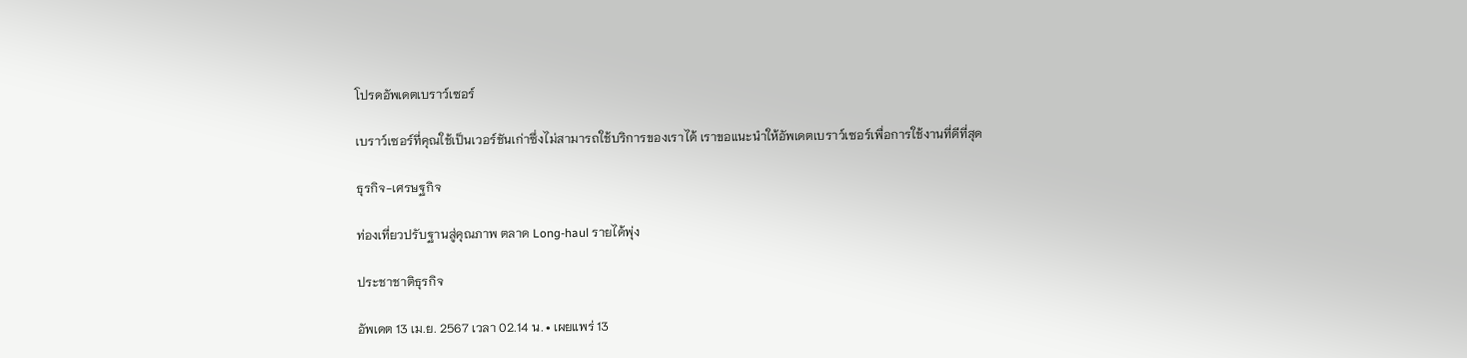โปรดอัพเดตเบราว์เซอร์

เบราว์เซอร์ที่คุณใช้เป็นเวอร์ชันเก่าซึ่งไม่สามารถใช้บริการของเราได้ เราขอแนะนำให้อัพเดตเบราว์เซอร์เพื่อการใช้งานที่ดีที่สุด

ธุรกิจ-เศรษฐกิจ

ท่องเที่ยวปรับฐานสู่คุณภาพ ตลาด Long-haul รายได้พุ่ง

ประชาชาติธุรกิจ

อัพเดต 13 เม.ย. 2567 เวลา 02.14 น. • เผยแพร่ 13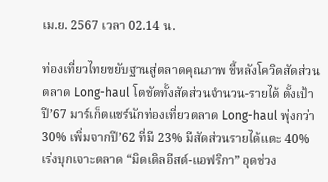เม.ย. 2567 เวลา 02.14 น.

ท่องเที่ยวไทยขยับฐานสู่ตลาดคุณภาพ ชี้หลังโควิดสัดส่วนตลาด Long-haul โตชัดทั้งสัดส่วนจำนวน-รายได้ ตั้งเป้าปี’67 มาร์เก็ตแชร์นักท่องเที่ยวตลาด Long-haul พุ่งกว่า 30% เพิ่มจากปี’62 ที่มี 23% มีสัดส่วนรายได้แตะ 40% เร่งบุกเจาะตลาด “มิดเดิลอีสต์-แอฟริกา” อุดช่วง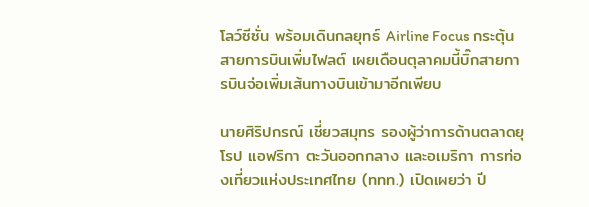โลว์ซีซั่น พร้อมเดินกลยุทธ์ Airline Focus กระตุ้นสายการบินเพิ่มไฟลต์ เผยเดือนตุลาคมนี้บิ๊กสายการบินจ่อเพิ่มเส้นทางบินเข้ามาอีกเพียบ

นายศิริปกรณ์ เชี่ยวสมุทร รองผู้ว่าการด้านตลาดยุโรป แอฟริกา ตะวันออกกลาง และอเมริกา การท่องเที่ยวแห่งประเทศไทย (ททท.) เปิดเผยว่า ปี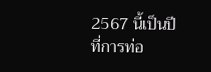2567 นี้เป็นปีที่การท่อ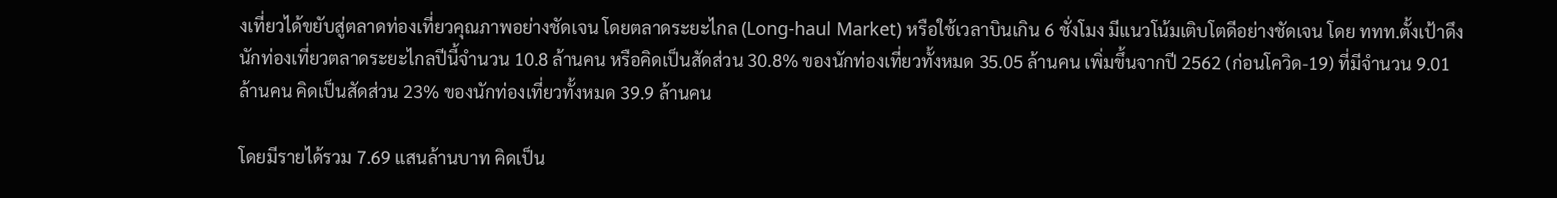งเที่ยวได้ขยับสู่ตลาดท่องเที่ยวคุณภาพอย่างชัดเจน โดยตลาดระยะไกล (Long-haul Market) หรือใช้เวลาบินเกิน 6 ชั่งโมง มีแนวโน้มเติบโตดีอย่างชัดเจน โดย ททท.ตั้งเป้าดึงนักท่องเที่ยวตลาดระยะไกลปีนี้จำนวน 10.8 ล้านคน หรือคิดเป็นสัดส่วน 30.8% ของนักท่องเที่ยวทั้งหมด 35.05 ล้านคน เพิ่มขึ้นจากปี 2562 (ก่อนโควิด-19) ที่มีจำนวน 9.01 ล้านคน คิดเป็นสัดส่วน 23% ของนักท่องเที่ยวทั้งหมด 39.9 ล้านคน

โดยมีรายได้รวม 7.69 แสนล้านบาท คิดเป็น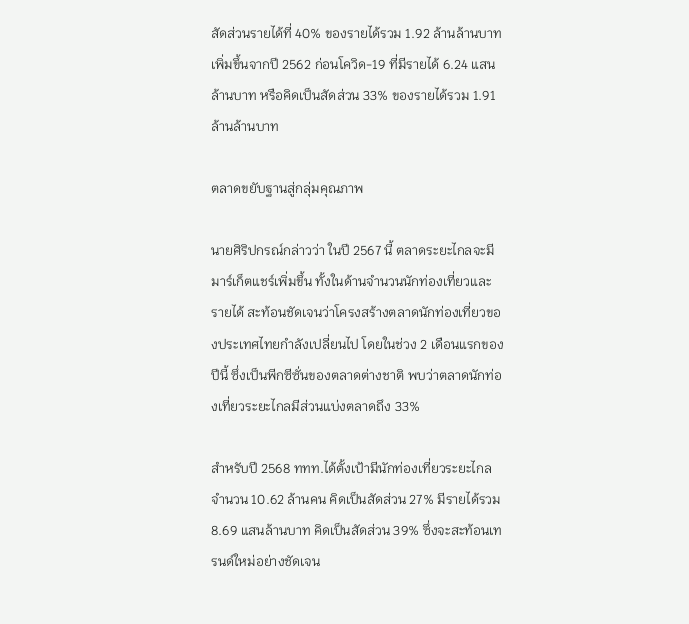สัดส่วนรายได้ที่ 40% ของรายได้รวม 1.92 ล้านล้านบาท เพิ่มขึ้นจากปี 2562 ก่อนโควิด-19 ที่มีรายได้ 6.24 แสนล้านบาท หรือคิดเป็นสัดส่วน 33% ของรายได้รวม 1.91 ล้านล้านบาท

ตลาดขยับฐานสู่กลุ่มคุณภาพ

นายศิริปกรณ์กล่าวว่า ในปี 2567 นี้ ตลาดระยะไกลจะมีมาร์เก็ตแชร์เพิ่มขึ้น ทั้งในด้านจำนวนนักท่องเที่ยวและรายได้ สะท้อนชัดเจนว่าโครงสร้างตลาดนักท่องเที่ยวของประเทศไทยกำลังเปลี่ยนไป โดยในช่วง 2 เดือนแรกของปีนี้ ซึ่งเป็นพีกซีซั่นของตลาดต่างชาติ พบว่าตลาดนักท่องเที่ยวระยะไกลมีส่วนแบ่งตลาดถึง 33%

สำหรับปี 2568 ททท.ได้ตั้งเป้ามีนักท่องเที่ยวระยะไกลจำนวน 10.62 ล้านคน คิดเป็นสัดส่วน 27% มีรายได้รวม 8.69 แสนล้านบาท คิดเป็นสัดส่วน 39% ซึ่งจะสะท้อนเทรนด์ใหม่อย่างชัดเจน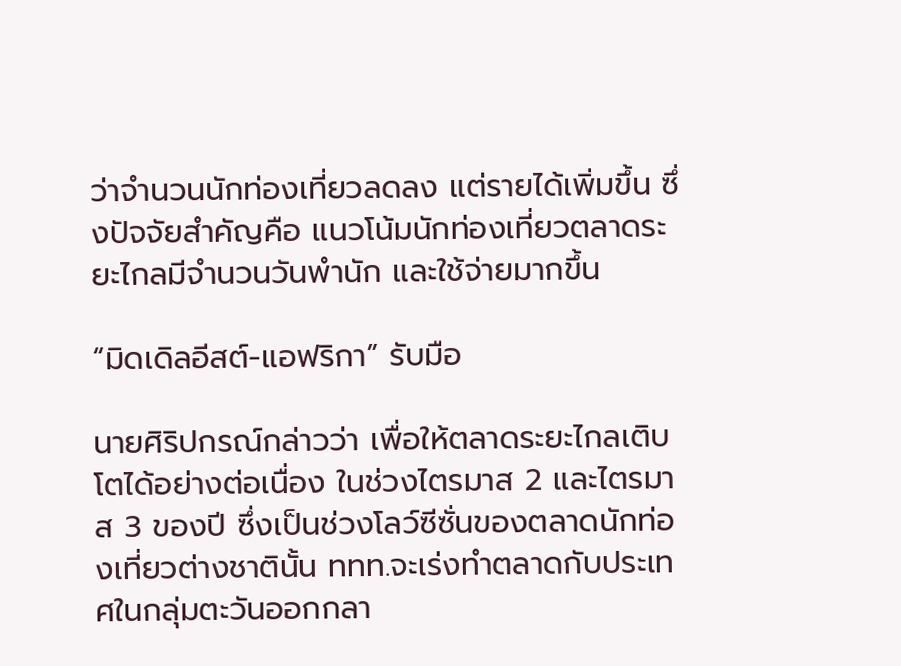ว่าจำนวนนักท่องเที่ยวลดลง แต่รายได้เพิ่มขึ้น ซึ่งปัจจัยสำคัญคือ แนวโน้มนักท่องเที่ยวตลาดระยะไกลมีจำนวนวันพำนัก และใช้จ่ายมากขึ้น

“มิดเดิลอีสต์-แอฟริกา” รับมือ

นายศิริปกรณ์กล่าวว่า เพื่อให้ตลาดระยะไกลเติบโตได้อย่างต่อเนื่อง ในช่วงไตรมาส 2 และไตรมาส 3 ของปี ซึ่งเป็นช่วงโลว์ซีซั่นของตลาดนักท่องเที่ยวต่างชาตินั้น ททท.จะเร่งทำตลาดกับประเทศในกลุ่มตะวันออกกลา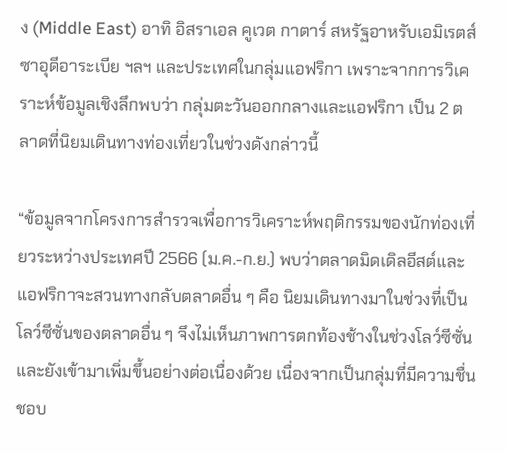ง (Middle East) อาทิ อิสราเอล คูเวต กาตาร์ สหรัฐอาหรับเอมิเรตส์ ซาอุดีอาระเบีย ฯลฯ และประเทศในกลุ่มแอฟริกา เพราะจากการวิเคราะห์ข้อมูลเชิงลึกพบว่า กลุ่มตะวันออกกลางและแอฟริกา เป็น 2 ตลาดที่นิยมเดินทางท่องเที่ยวในช่วงดังกล่าวนี้

“ข้อมูลจากโครงการสำรวจเพื่อการวิเคราะห์พฤติกรรมของนักท่องเที่ยวระหว่างประเทศปี 2566 (ม.ค.-ก.ย.) พบว่าตลาดมิดเดิลอีสต์และแอฟริกาจะสวนทางกลับตลาดอื่น ๆ คือ นิยมเดินทางมาในช่วงที่เป็นโลว์ซีซั่นของตลาดอื่น ๆ จึงไม่เห็นภาพการตกท้องช้างในช่วงโลว์ซีซั่น และยังเข้ามาเพิ่มขึ้นอย่างต่อเนื่องด้วย เนื่องจากเป็นกลุ่มที่มีความชื่นชอบ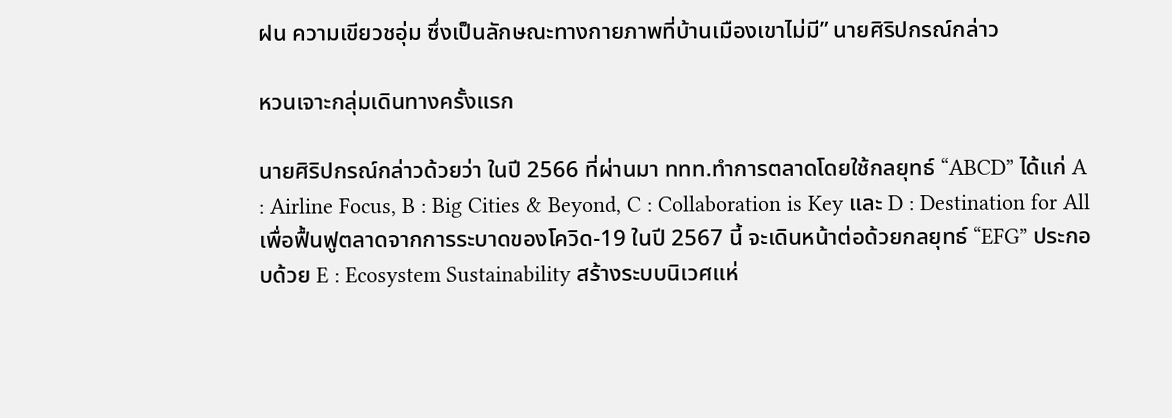ฝน ความเขียวชอุ่ม ซึ่งเป็นลักษณะทางกายภาพที่บ้านเมืองเขาไม่มี” นายศิริปกรณ์กล่าว

หวนเจาะกลุ่มเดินทางครั้งแรก

นายศิริปกรณ์กล่าวด้วยว่า ในปี 2566 ที่ผ่านมา ททท.ทำการตลาดโดยใช้กลยุทธ์ “ABCD” ได้แก่ A : Airline Focus, B : Big Cities & Beyond, C : Collaboration is Key และ D : Destination for All เพื่อฟื้นฟูตลาดจากการระบาดของโควิด-19 ในปี 2567 นี้ จะเดินหน้าต่อด้วยกลยุทธ์ “EFG” ประกอบด้วย E : Ecosystem Sustainability สร้างระบบนิเวศแห่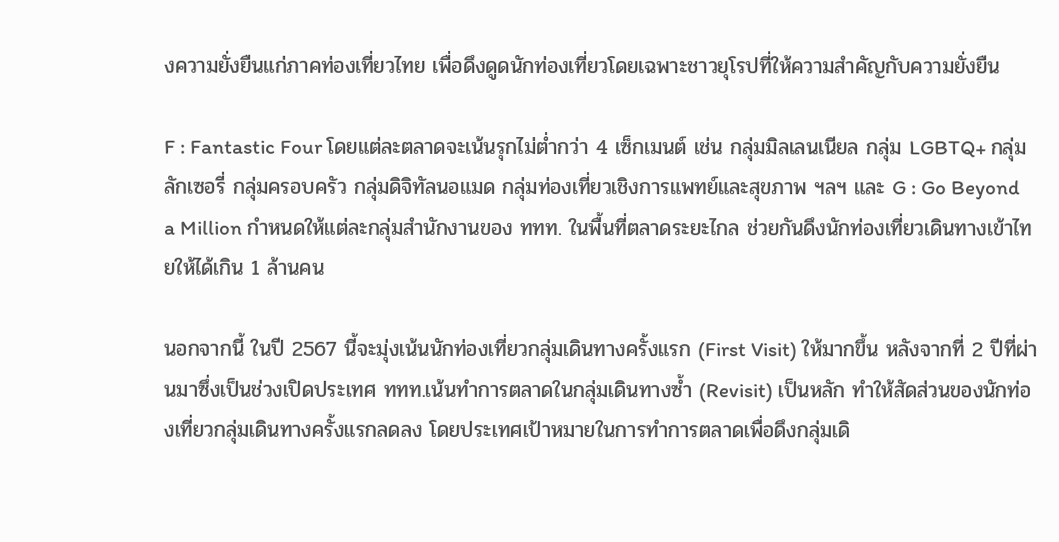งความยั่งยืนแก่ภาคท่องเที่ยวไทย เพื่อดึงดูดนักท่องเที่ยวโดยเฉพาะชาวยุโรปที่ให้ความสำคัญกับความยั่งยืน

F : Fantastic Four โดยแต่ละตลาดจะเน้นรุกไม่ต่ำกว่า 4 เซ็กเมนต์ เช่น กลุ่มมิลเลนเนียล กลุ่ม LGBTQ+ กลุ่มลักเซอรี่ กลุ่มครอบครัว กลุ่มดิจิทัลนอแมด กลุ่มท่องเที่ยวเชิงการแพทย์และสุขภาพ ฯลฯ และ G : Go Beyond a Million กำหนดให้แต่ละกลุ่มสำนักงานของ ททท. ในพื้นที่ตลาดระยะไกล ช่วยกันดึงนักท่องเที่ยวเดินทางเข้าไทยให้ได้เกิน 1 ล้านคน

นอกจากนี้ ในปี 2567 นี้จะมุ่งเน้นนักท่องเที่ยวกลุ่มเดินทางครั้งแรก (First Visit) ให้มากขึ้น หลังจากที่ 2 ปีที่ผ่านมาซึ่งเป็นช่วงเปิดประเทศ ททท.เน้นทำการตลาดในกลุ่มเดินทางซ้ำ (Revisit) เป็นหลัก ทำให้สัดส่วนของนักท่องเที่ยวกลุ่มเดินทางครั้งแรกลดลง โดยประเทศเป้าหมายในการทำการตลาดเพื่อดึงกลุ่มเดิ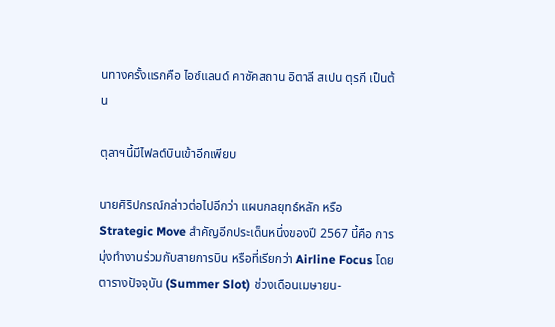นทางครั้งแรกคือ ไอซ์แลนด์ คาซัคสถาน อิตาลี สเปน ตุรกี เป็นต้น

ตุลาฯนี้มีไฟลต์บินเข้าอีกเพียบ

นายศิริปกรณ์กล่าวต่อไปอีกว่า แผนกลยุทธ์หลัก หรือ Strategic Move สำคัญอีกประเด็นหนึ่งของปี 2567 นี้คือ การมุ่งทำงานร่วมกับสายการบิน หรือที่เรียกว่า Airline Focus โดยตารางปัจจุบัน (Summer Slot) ช่วงเดือนเมษายน-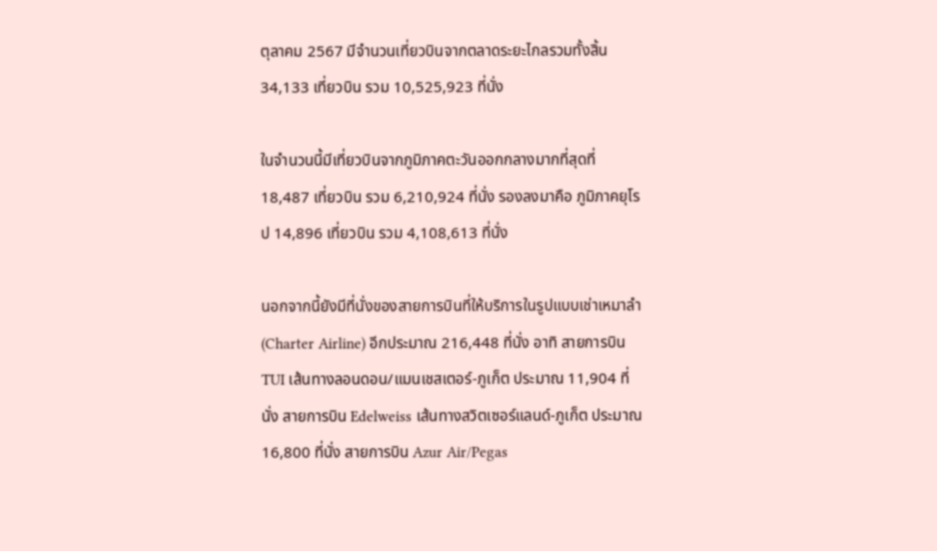ตุลาคม 2567 มีจำนวนเที่ยวบินจากตลาดระยะไกลรวมทั้งสิ้น 34,133 เที่ยวบิน รวม 10,525,923 ที่นั่ง

ในจำนวนนี้มีเที่ยวบินจากภูมิภาคตะวันออกกลางมากที่สุดที่ 18,487 เที่ยวบิน รวม 6,210,924 ที่นั่ง รองลงมาคือ ภูมิภาคยุโรป 14,896 เที่ยวบิน รวม 4,108,613 ที่นั่ง

นอกจากนี้ยังมีที่นั่งของสายการบินที่ให้บริการในรูปแบบเช่าเหมาลำ (Charter Airline) อีกประมาณ 216,448 ที่นั่ง อาทิ สายการบิน TUI เส้นทางลอนดอน/แมนเชสเตอร์-ภูเก็ต ประมาณ 11,904 ที่นั่ง สายการบิน Edelweiss เส้นทางสวิตเซอร์แลนด์-ภูเก็ต ประมาณ 16,800 ที่นั่ง สายการบิน Azur Air/Pegas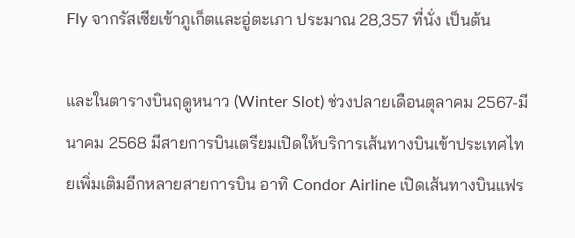Fly จากรัสเซียเข้าภูเก็ตและอู่ตะเภา ประมาณ 28,357 ที่นั่ง เป็นต้น

และในตารางบินฤดูหนาว (Winter Slot) ช่วงปลายเดือนตุลาคม 2567-มีนาคม 2568 มีสายการบินเตรียมเปิดให้บริการเส้นทางบินเข้าประเทศไทยเพิ่มเติมอีกหลายสายการบิน อาทิ Condor Airline เปิดเส้นทางบินแฟร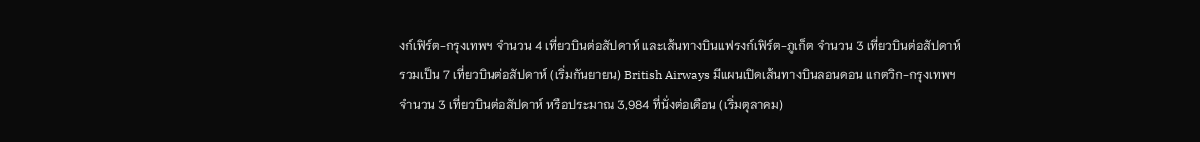งก์เฟิร์ต-กรุงเทพฯ จำนวน 4 เที่ยวบินต่อสัปดาห์ และเส้นทางบินแฟรงก์เฟิร์ต-ภูเก็ต จำนวน 3 เที่ยวบินต่อสัปดาห์ รวมเป็น 7 เที่ยวบินต่อสัปดาห์ (เริ่มกันยายน) British Airways มีแผนเปิดเส้นทางบินลอนดอน แกตวิก-กรุงเทพฯ จำนวน 3 เที่ยวบินต่อสัปดาห์ หรือประมาณ 3,984 ที่นั่งต่อเดือน (เริ่มตุลาคม)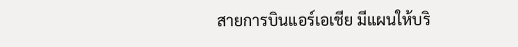สายการบินแอร์เอเชีย มีแผนให้บริ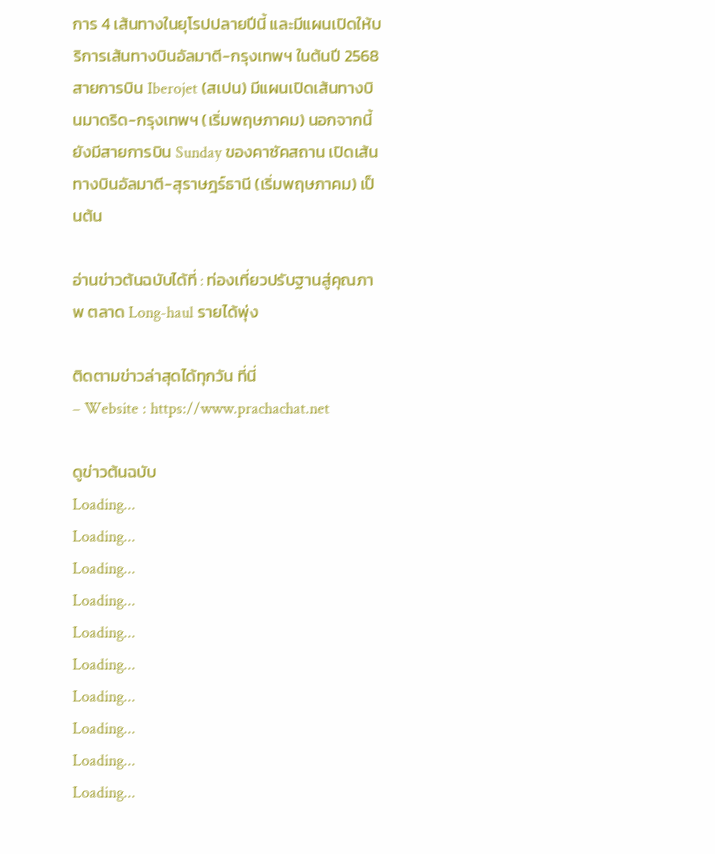การ 4 เส้นทางในยุโรปปลายปีนี้ และมีแผนเปิดให้บริการเส้นทางบินอัลมาตี-กรุงเทพฯ ในต้นปี 2568 สายการบิน Iberojet (สเปน) มีแผนเปิดเส้นทางบินมาดริด-กรุงเทพฯ (เริ่มพฤษภาคม) นอกจากนี้ยังมีสายการบิน Sunday ของคาซัคสถาน เปิดเส้นทางบินอัลมาตี-สุราษฎร์ธานี (เริ่มพฤษภาคม) เป็นต้น

อ่านข่าวต้นฉบับได้ที่ : ท่องเที่ยวปรับฐานสู่คุณภาพ ตลาด Long-haul รายได้พุ่ง

ติดตามข่าวล่าสุดได้ทุกวัน ที่นี่
– Website : https://www.prachachat.net

ดูข่าวต้นฉบับ
Loading...
Loading...
Loading...
Loading...
Loading...
Loading...
Loading...
Loading...
Loading...
Loading...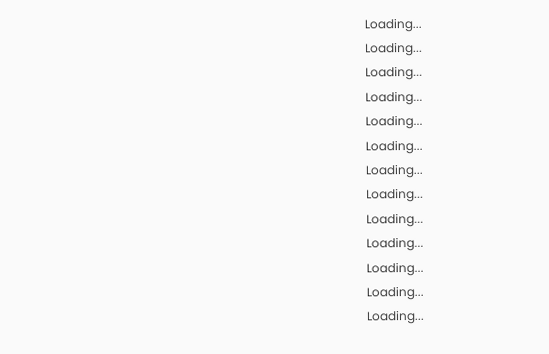Loading...
Loading...
Loading...
Loading...
Loading...
Loading...
Loading...
Loading...
Loading...
Loading...
Loading...
Loading...
Loading...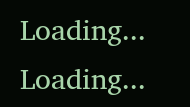Loading...
Loading...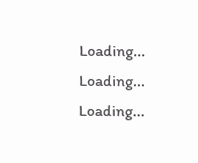Loading...
Loading...
Loading...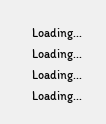Loading...
Loading...
Loading...
Loading...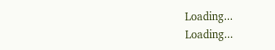Loading...
Loading...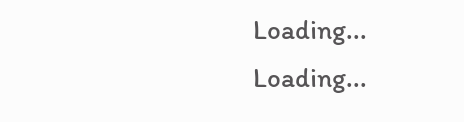Loading...
Loading...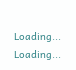Loading...
Loading...